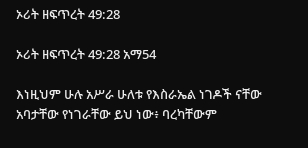ኦሪት ዘፍጥረት 49:28

ኦሪት ዘፍጥረት 49:28 አማ54

እነዚህም ሁሉ አሥራ ሁለቱ የእስራኤል ነገዶች ናቸው አባታቸው የነገራቸው ይህ ነው፥ ባረካቸውም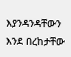እያንዳንዳቸውን እንደ በረከታቸው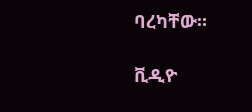ባረካቸው።

ቪዲዮ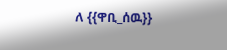ለ {{ዋቢ_ሰዉ}}